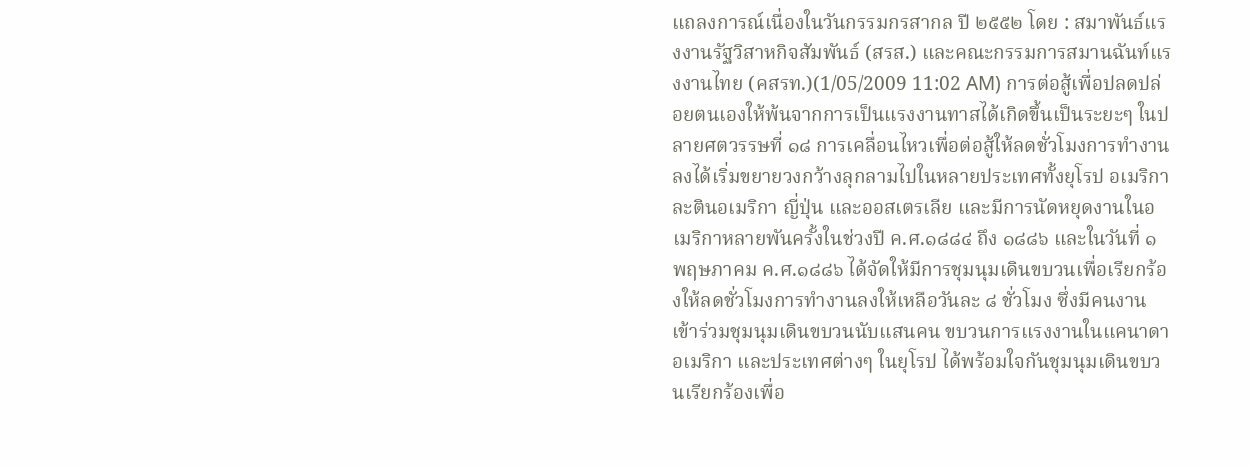แถลงการณ์เนื่องในวันกรรมกรสากล ปี ๒๕๕๒ โดย : สมาพันธ์แรงงานรัฐวิสาหกิจสัมพันธ์ (สรส.) และคณะกรรมการสมานฉันท์แรงงานไทย (คสรท.)(1/05/2009 11:02 AM) การต่อสู้เพื่อปลดปล่อยตนเองให้พ้นจากการเป็นแรงงานทาสได้เกิดขึ้นเป็นระยะๆ ในปลายศตวรรษที่ ๑๘ การเคลื่อนไหวเพื่อต่อสู้ให้ลดชั่วโมงการทำงานลงได้เริ่มขยายวงกว้างลุกลามไปในหลายประเทศทั้งยุโรป อเมริกา ละตินอเมริกา ญี่ปุ่น และออสเตรเลีย และมีการนัดหยุดงานในอเมริกาหลายพันครั้งในช่วงปี ค.ศ.๑๘๘๔ ถึง ๑๘๘๖ และในวันที่ ๑ พฤษภาคม ค.ศ.๑๘๘๖ ได้จัดให้มีการชุมนุมเดินขบวนเพื่อเรียกร้องให้ลดชั่วโมงการทำงานลงให้เหลือวันละ ๘ ชั่วโมง ซึ่งมีคนงานเข้าร่วมชุมนุมเดินขบวนนับแสนคน ขบวนการแรงงานในแคนาดา อเมริกา และประเทศต่างๆ ในยุโรป ได้พร้อมใจกันชุมนุมเดินขบวนเรียกร้องเพื่อ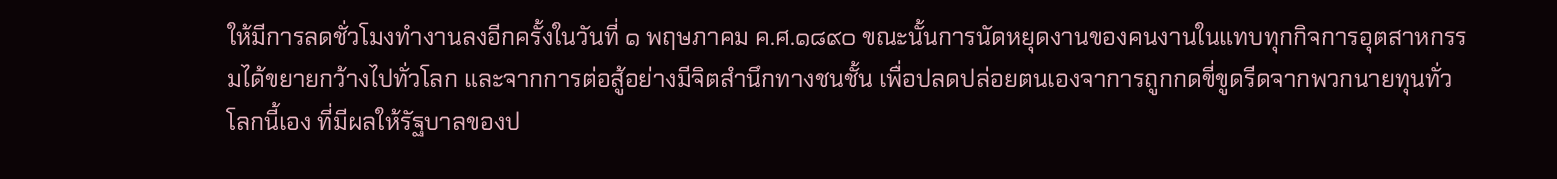ให้มีการลดชั่วโมงทำงานลงอีกครั้งในวันที่ ๑ พฤษภาคม ค.ศ.๑๘๙๐ ขณะนั้นการนัดหยุดงานของคนงานในแทบทุกกิจการอุตสาหกรรมได้ขยายกว้างไปทั่วโลก และจากการต่อสู้อย่างมีจิตสำนึกทางชนชั้น เพื่อปลดปล่อยตนเองจาการถูกกดขี่ขูดรีดจากพวกนายทุนทั่วโลกนี้เอง ที่มีผลให้รัฐบาลของป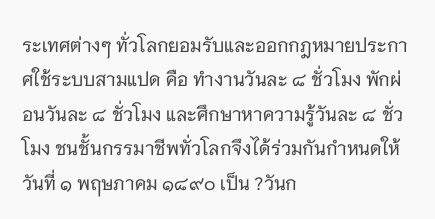ระเทศต่างๆ ทั่วโลกยอมรับและออกกฎหมายประกาศใช้ระบบสามแปด คือ ทำงานวันละ ๘ ชั่วโมง พักผ่อนวันละ ๘ ชั่วโมง และศึกษาหาความรู้วันละ ๘ ชั่วโมง ชนชั้นกรรมาชีพทั่วโลกจึงได้ร่วมกันกำหนดให้วันที่ ๑ พฤษภาคม ๑๘๙๐ เป็น ?วันก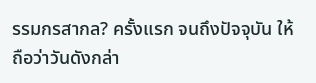รรมกรสากล? ครั้งแรก จนถึงปัจจุบัน ให้ถือว่าวันดังกล่า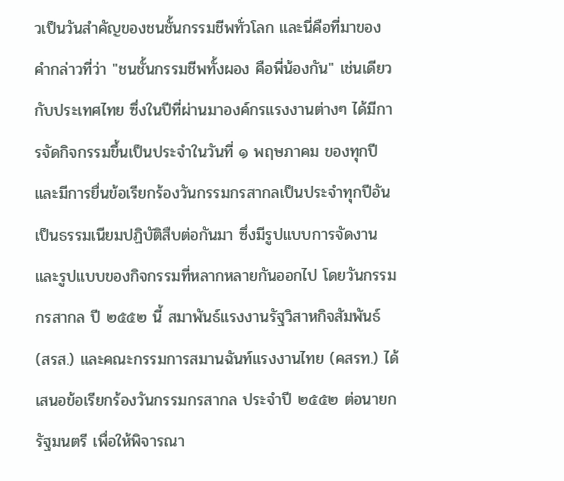วเป็นวันสำคัญของชนชั้นกรรมชีพทั่วโลก และนี่คือที่มาของคำกล่าวที่ว่า "ชนชั้นกรรมชีพทั้งผอง คือพี่น้องกัน" เช่นเดียวกับประเทศไทย ซึ่งในปีที่ผ่านมาองค์กรแรงงานต่างๆ ได้มีการจัดกิจกรรมขึ้นเป็นประจำในวันที่ ๑ พฤษภาคม ของทุกปี และมีการยื่นข้อเรียกร้องวันกรรมกรสากลเป็นประจำทุกปีอันเป็นธรรมเนียมปฏิบัติสืบต่อกันมา ซึ่งมีรูปแบบการจัดงานและรูปแบบของกิจกรรมที่หลากหลายกันออกไป โดยวันกรรมกรสากล ปี ๒๕๕๒ นี้ สมาพันธ์แรงงานรัฐวิสาหกิจสัมพันธ์ (สรส.) และคณะกรรมการสมานฉันท์แรงงานไทย (คสรท.) ได้เสนอข้อเรียกร้องวันกรรมกรสากล ประจำปี ๒๕๕๒ ต่อนายกรัฐมนตรี เพื่อให้พิจารณา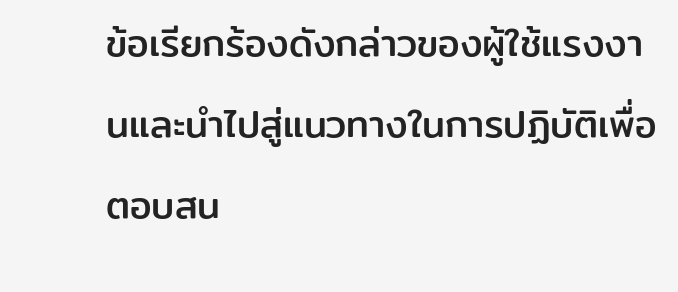ข้อเรียกร้องดังกล่าวของผู้ใช้แรงงานและนำไปสู่แนวทางในการปฏิบัติเพื่อตอบสน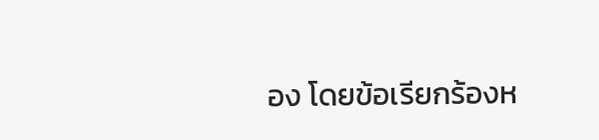อง โดยข้อเรียกร้องห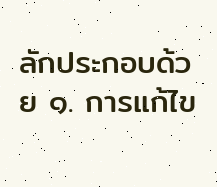ลักประกอบด้วย ๑. การแก้ไข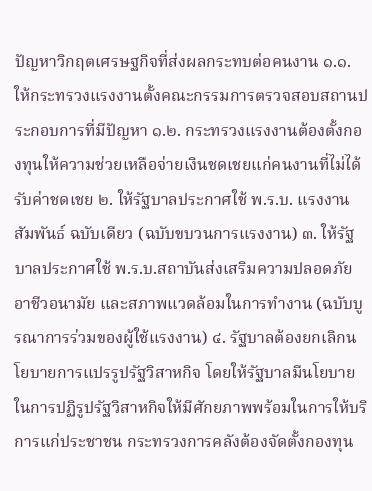ปัญหาวิกฤตเศรษฐกิจที่ส่งผลกระทบต่อคนงาน ๑.๑. ให้กระทรวงแรงงานตั้งคณะกรรมการตรวจสอบสถานประกอบการที่มีปัญหา ๑.๒. กระทรวงแรงงานต้องตั้งกองทุนให้ความช่วยเหลือจ่ายเงินชดเชยแก่คนงานที่ไม่ได้รับค่าชดเชย ๒. ให้รัฐบาลประกาศใช้ พ.ร.บ. แรงงานสัมพันธ์ ฉบับเดียว (ฉบับขบวนการแรงงาน) ๓. ให้รัฐบาลประกาศใช้ พ.ร.บ.สถาบันส่งเสริมความปลอดภัย อาชีวอนามัย และสภาพแวดล้อมในการทำงาน (ฉบับบูรณาการร่วมของผู้ใช้แรงงาน) ๔. รัฐบาลต้องยกเลิกนโยบายการแปรรูปรัฐวิสาหกิจ โดยให้รัฐบาลมีนโยบายในการปฏิรูปรัฐวิสาหกิจให้มีศักยภาพพร้อมในการให้บริการแก่ประชาชน กระทรวงการคลังต้องจัดตั้งกองทุน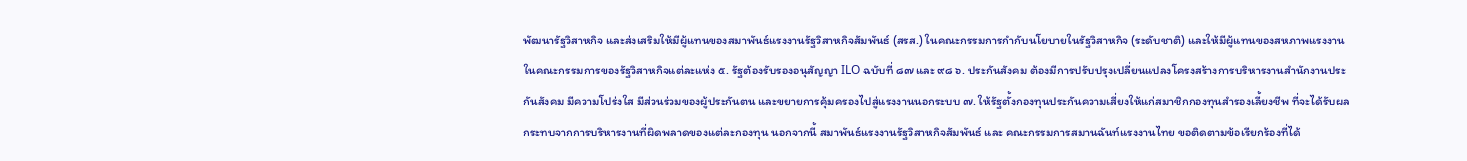พัฒนารัฐวิสาหกิจ และส่งเสริมให้มีผู้แทนของสมาพันธ์แรงงานรัฐวิสาหกิจสัมพันธ์ (สรส.) ในคณะกรรมการกำกับนโยบายในรัฐวิสาหกิจ (ระดับชาติ) และให้มีผู้แทนของสหภาพแรงงานในคณะกรรมการของรัฐวิสาหกิจแต่ละแห่ง ๕. รัฐต้องรับรองอนุสัญญา ILO ฉบับที่ ๘๗ และ ๙๘ ๖. ประกันสังคม ต้องมีการปรับปรุงเปลี่ยนแปลงโครงสร้างการบริหารงานสำนักงานประกันสังคม มีความโปร่งใส มีส่วนร่วมของผู้ประกันตน และขยายการคุ้มครองไปสู่แรงงานนอกระบบ ๗. ให้รัฐตั้งกองทุนประกันความเสี่ยงให้แก่สมาชิกกองทุนสำรองเลี้ยงชีพ ที่จะได้รับผลกระทบจากการบริหารงานที่ผิดพลาดของแต่ละกองทุน นอกจากนี้ สมาพันธ์แรงงานรัฐวิสาหกิจสัมพันธ์ และ คณะกรรมการสมานฉันท์แรงงานไทย ขอติดตามข้อเรียกร้องที่ได้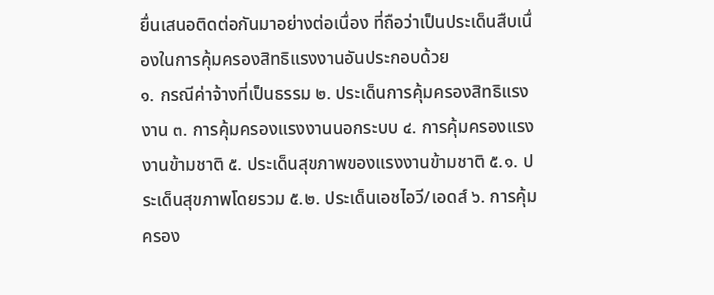ยื่นเสนอติดต่อกันมาอย่างต่อเนื่อง ที่ถือว่าเป็นประเด็นสืบเนื่องในการคุ้มครองสิทธิแรงงานอันประกอบด้วย
๑. กรณีค่าจ้างที่เป็นธรรม ๒. ประเด็นการคุ้มครองสิทธิแรงงาน ๓. การคุ้มครองแรงงานนอกระบบ ๔. การคุ้มครองแรงงานข้ามชาติ ๕. ประเด็นสุขภาพของแรงงานข้ามชาติ ๕.๑. ประเด็นสุขภาพโดยรวม ๕.๒. ประเด็นเอชไอวี/เอดส์ ๖. การคุ้มครอง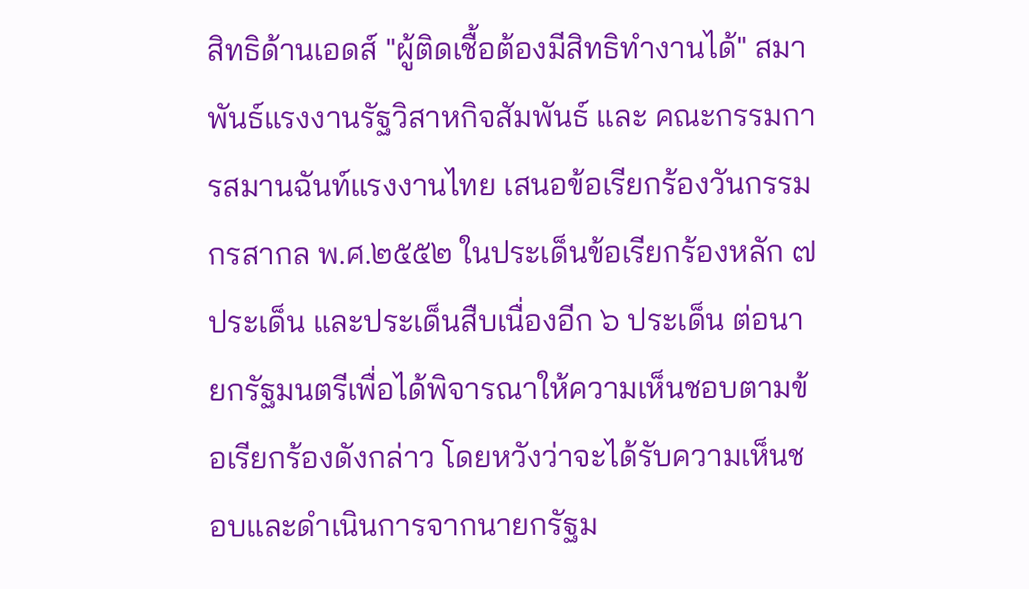สิทธิด้านเอดส์ "ผู้ติดเชื้อต้องมีสิทธิทำงานได้" สมาพันธ์แรงงานรัฐวิสาหกิจสัมพันธ์ และ คณะกรรมการสมานฉันท์แรงงานไทย เสนอข้อเรียกร้องวันกรรมกรสากล พ.ศ.๒๕๕๒ ในประเด็นข้อเรียกร้องหลัก ๗ ประเด็น และประเด็นสืบเนื่องอีก ๖ ประเด็น ต่อนายกรัฐมนตรีเพื่อได้พิจารณาให้ความเห็นชอบตามข้อเรียกร้องดังกล่าว โดยหวังว่าจะได้รับความเห็นชอบและดำเนินการจากนายกรัฐม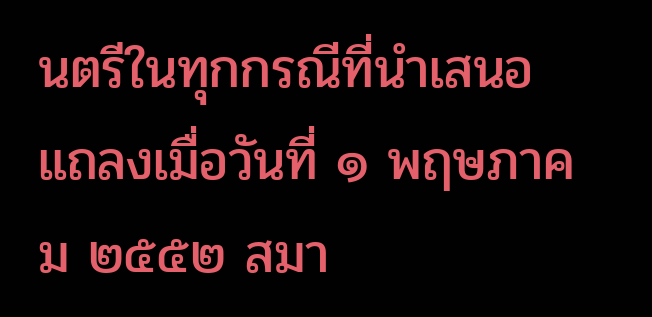นตรีในทุกกรณีที่นำเสนอ แถลงเมื่อวันที่ ๑ พฤษภาคม ๒๕๕๒ สมา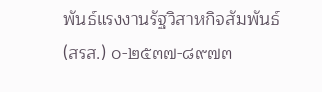พันธ์แรงงานรัฐวิสาหกิจสัมพันธ์ (สรส.) ๐-๒๕๓๗-๘๙๗๓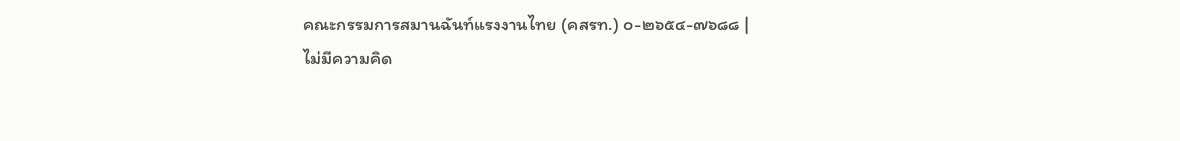คณะกรรมการสมานฉันท์แรงงานไทย (คสรท.) ๐-๒๖๕๔-๗๖๘๘ |
ไม่มีความคิด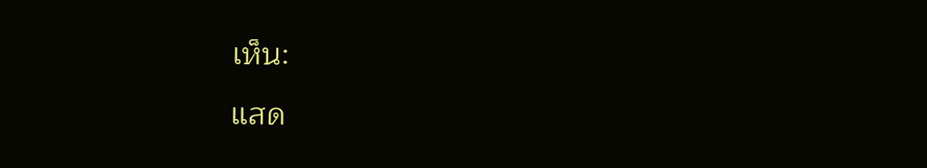เห็น:
แสด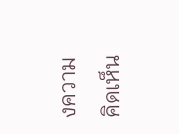งความคิดเห็น